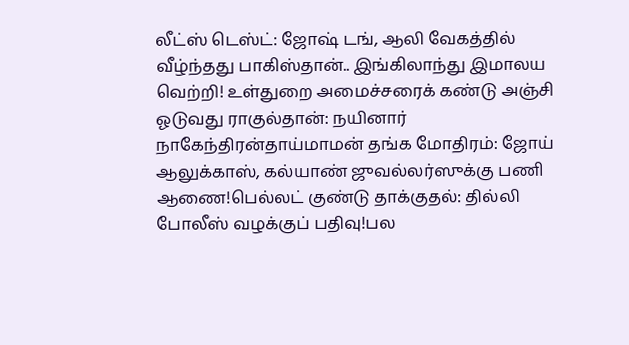லீட்ஸ் டெஸ்ட்: ஜோஷ் டங், ஆலி வேகத்தில் வீழ்ந்தது பாகிஸ்தான்.. இங்கிலாந்து இமாலய வெற்றி! உள்துறை அமைச்சரைக் கண்டு அஞ்சி ஓடுவது ராகுல்தான்: நயினார் நாகேந்திரன்தாய்மாமன் தங்க மோதிரம்: ஜோய் ஆலுக்காஸ், கல்யாண் ஜுவல்லர்ஸுக்கு பணி ஆணை!பெல்லட் குண்டு தாக்குதல்: தில்லி போலீஸ் வழக்குப் பதிவு!பல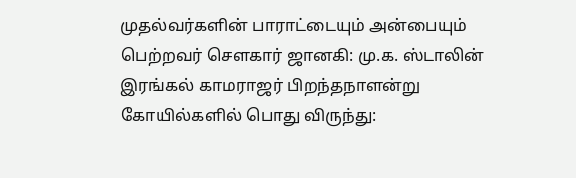முதல்வர்களின் பாராட்டையும் அன்பையும் பெற்றவர் சௌகார் ஜானகி: மு.க. ஸ்டாலின் இரங்கல் காமராஜர் பிறந்தநாளன்று கோயில்களில் பொது விருந்து: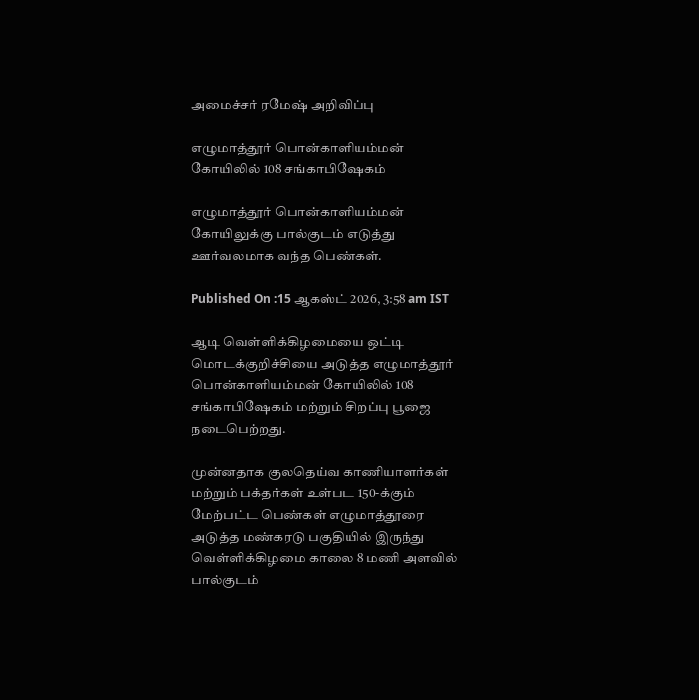அமைச்சர் ரமேஷ் அறிவிப்பு

எழுமாத்தூர் பொன்காளியம்மன் கோயிலில் 108 சங்காபிஷேகம்

எழுமாத்தூர் பொன்காளியம்மன் கோயிலுக்கு பால்குடம் எடுத்து ஊர்வலமாக வந்த பெண்கள்.

Published On :15 ஆகஸ்ட் 2026, 3:58 am IST

ஆடி வெள்ளிக்கிழமையை ஒட்டி மொடக்குறிச்சியை அடுத்த எழுமாத்தூர் பொன்காளியம்மன் கோயிலில் 108 சங்காபிஷேகம் மற்றும் சிறப்பு பூஜை நடைபெற்றது.

முன்னதாக குலதெய்வ காணியாளர்கள் மற்றும் பக்தர்கள் உள்பட 150-க்கும் மேற்பட்ட பெண்கள் எழுமாத்தூரை அடுத்த மண்கரடு பகுதியில் இருந்து வெள்ளிக்கிழமை காலை 8 மணி அளவில் பால்குடம்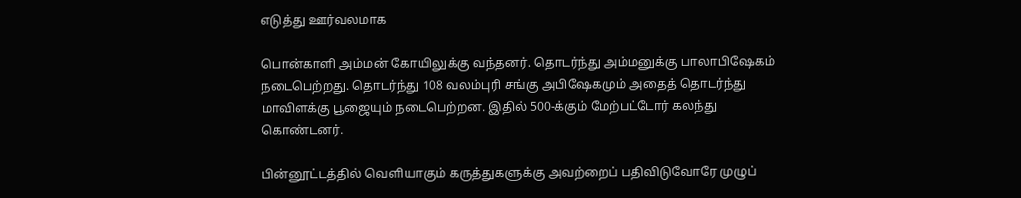எடுத்து ஊர்வலமாக

பொன்காளி அம்மன் கோயிலுக்கு வந்தனர். தொடர்ந்து அம்மனுக்கு பாலாபிஷேகம் நடைபெற்றது. தொடர்ந்து 108 வலம்புரி சங்கு அபிஷேகமும் அதைத் தொடர்ந்து மாவிளக்கு பூஜையும் நடைபெற்றன. இதில் 500-க்கும் மேற்பட்டோர் கலந்து கொண்டனர்.

பின்னூட்டத்தில் வெளியாகும் கருத்துகளுக்கு அவற்றைப் பதிவிடுவோரே முழுப்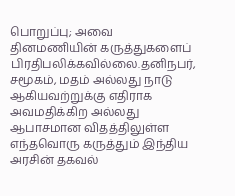பொறுப்பு; அவை தினமணியின் கருத்துகளைப் பிரதிபலிக்கவில்லை.தனிநபர், சமூகம், மதம் அல்லது நாடு ஆகியவற்றுக்கு எதிராக அவமதிக்கிற அல்லது ஆபாசமான விதத்திலுள்ள எந்தவொரு கருத்தும் இந்திய அரசின் தகவல்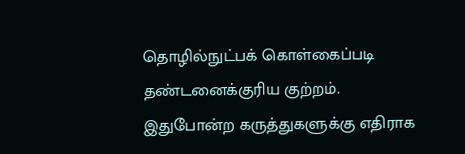தொழில்நுட்பக் கொள்கைப்படி தண்டனைக்குரிய குற்றம். இதுபோன்ற கருத்துகளுக்கு எதிராக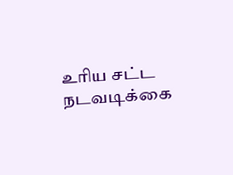உரிய சட்ட நடவடிக்கை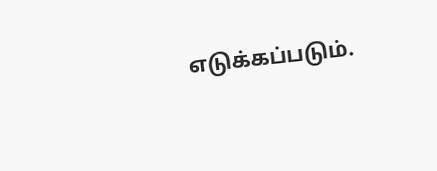எடுக்கப்படும்.